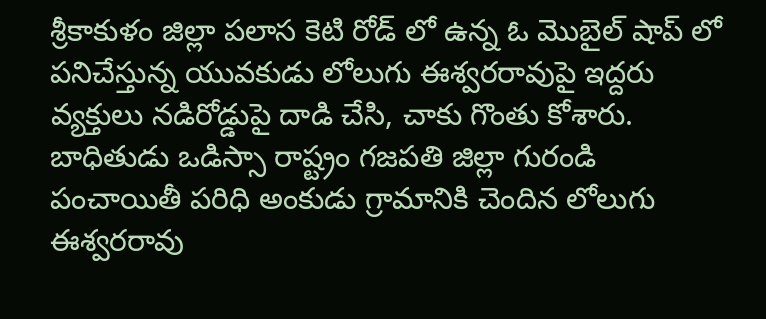శ్రీకాకుళం జిల్లా పలాస కెటి రోడ్ లో ఉన్న ఓ మొబైల్ షాప్ లో పనిచేస్తున్న యువకుడు లోలుగు ఈశ్వరరావుపై ఇద్దరు వ్యక్తులు నడిరోడ్డుపై దాడి చేసి, చాకు గొంతు కోశారు. బాధితుడు ఒడిస్సా రాష్ట్రం గజపతి జిల్లా గురండి పంచాయితీ పరిధి అంకుడు గ్రామానికి చెందిన లోలుగు ఈశ్వరరావు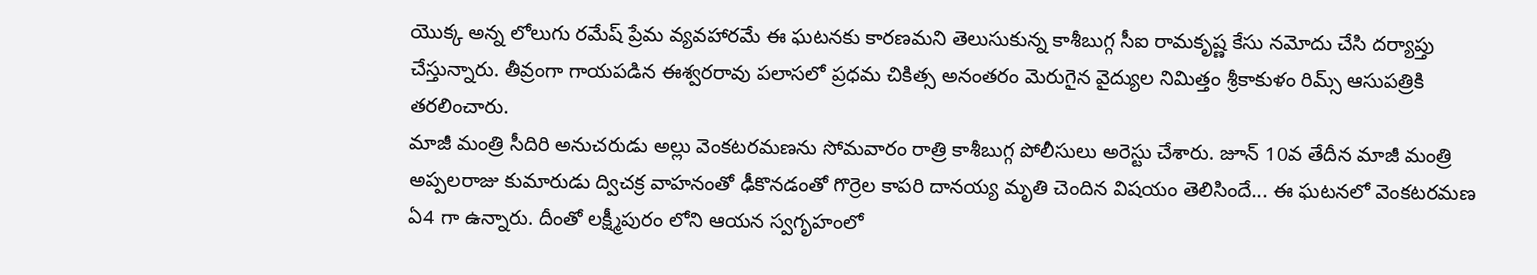యొక్క అన్న లోలుగు రమేష్ ప్రేమ వ్యవహారమే ఈ ఘటనకు కారణమని తెలుసుకున్న కాశీబుగ్గ సీఐ రామకృష్ణ కేసు నమోదు చేసి దర్యాప్తు చేస్తున్నారు. తీవ్రంగా గాయపడిన ఈశ్వరరావు పలాసలో ప్రధమ చికిత్స అనంతరం మెరుగైన వైద్యుల నిమిత్తం శ్రీకాకుళం రిమ్స్ ఆసుపత్రికి తరలించారు.
మాజీ మంత్రి సీదిరి అనుచరుడు అల్లు వెంకటరమణను సోమవారం రాత్రి కాశీబుగ్గ పోలీసులు అరెస్టు చేశారు. జూన్ 10వ తేదీన మాజీ మంత్రి అప్పలరాజు కుమారుడు ద్విచక్ర వాహనంతో ఢీకొనడంతో గొర్రెల కాపరి దానయ్య మృతి చెందిన విషయం తెలిసిందే... ఈ ఘటనలో వెంకటరమణ ఏ4 గా ఉన్నారు. దీంతో లక్ష్మీపురం లోని ఆయన స్వగృహంలో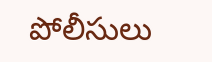పోలీసులు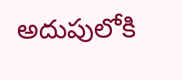అదుపులోకి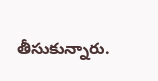తీసుకున్నారు.